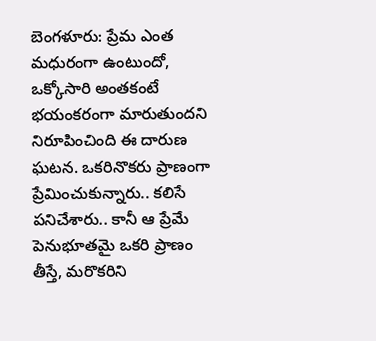బెంగళూరు: ప్రేమ ఎంత మధురంగా ఉంటుందో, ఒక్కోసారి అంతకంటే భయంకరంగా మారుతుందని నిరూపించింది ఈ దారుణ ఘటన. ఒకరినొకరు ప్రాణంగా ప్రేమించుకున్నారు.. కలిసే పనిచేశారు.. కానీ ఆ ప్రేమే పెనుభూతమై ఒకరి ప్రాణం తీస్తే, మరొకరిని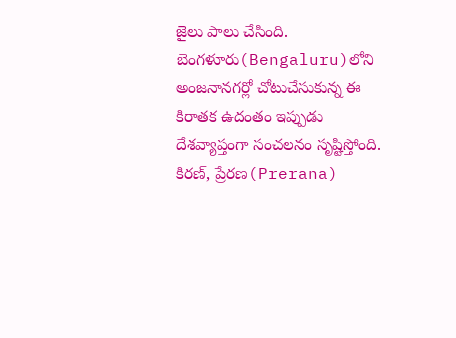జైలు పాలు చేసింది. బెంగళూరు(Bengaluru)లోని అంజనానగర్లో చోటుచేసుకున్న ఈ కిరాతక ఉదంతం ఇప్పుడు దేశవ్యాప్తంగా సంచలనం సృష్టిస్తోంది.
కిరణ్, ప్రేరణ(Prerana)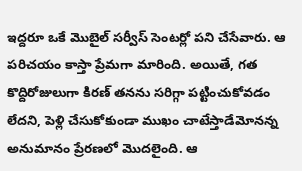ఇద్దరూ ఒకే మొబైల్ సర్వీస్ సెంటర్లో పని చేసేవారు. ఆ పరిచయం కాస్తా ప్రేమగా మారింది. అయితే, గత కొద్దిరోజులుగా కిరణ్ తనను సరిగ్గా పట్టించుకోవడం లేదని, పెళ్లి చేసుకోకుండా ముఖం చాటేస్తాడేమోనన్న అనుమానం ప్రేరణలో మొదలైంది. ఆ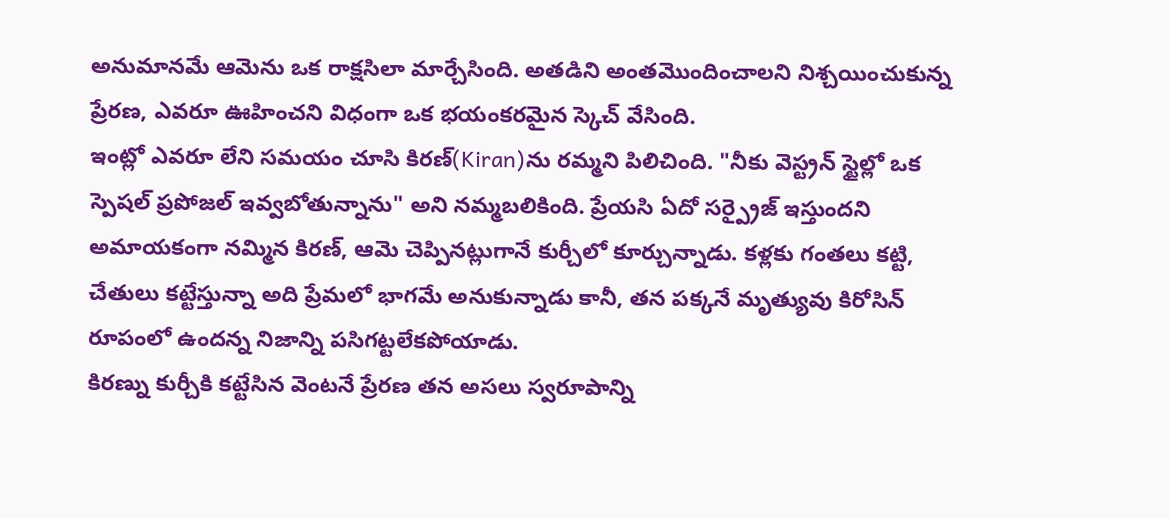అనుమానమే ఆమెను ఒక రాక్షసిలా మార్చేసింది. అతడిని అంతమొందించాలని నిశ్చయించుకున్న ప్రేరణ, ఎవరూ ఊహించని విధంగా ఒక భయంకరమైన స్కెచ్ వేసింది.
ఇంట్లో ఎవరూ లేని సమయం చూసి కిరణ్(Kiran)ను రమ్మని పిలిచింది. "నీకు వెస్ట్రన్ స్టైల్లో ఒక స్పెషల్ ప్రపోజల్ ఇవ్వబోతున్నాను" అని నమ్మబలికింది. ప్రేయసి ఏదో సర్ప్రైజ్ ఇస్తుందని అమాయకంగా నమ్మిన కిరణ్, ఆమె చెప్పినట్లుగానే కుర్చీలో కూర్చున్నాడు. కళ్లకు గంతలు కట్టి, చేతులు కట్టేస్తున్నా అది ప్రేమలో భాగమే అనుకున్నాడు కానీ, తన పక్కనే మృత్యువు కిరోసిన్ రూపంలో ఉందన్న నిజాన్ని పసిగట్టలేకపోయాడు.
కిరణ్ను కుర్చీకి కట్టేసిన వెంటనే ప్రేరణ తన అసలు స్వరూపాన్ని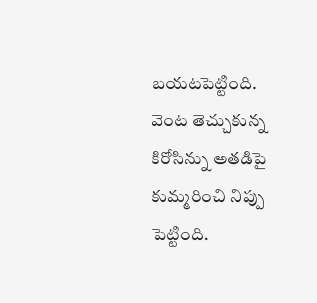బయటపెట్టింది. వెంట తెచ్చుకున్న కిరోసిన్ను అతడిపై కుమ్మరించి నిప్పు పెట్టింది.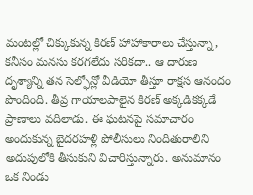మంటల్లో చిక్కుకున్న కిరణ్ హాహాకారాలు చేస్తున్నా, కనీసం మనసు కరగలేదు సరికదా.. ఆ దారుణ దృశ్యాన్ని తన సెల్ఫోన్లో వీడియో తీస్తూ రాక్షస ఆనందం పొందింది. తీవ్ర గాయాలపాలైన కిరణ్ అక్కడికక్కడే ప్రాణాలు వదిలాడు. ఈ ఘటనపై సమాచారం అందుకున్న బైదరహళ్లి పోలీసులు నిందితురాలిని అదుపులోకి తీసుకుని విచారిస్తున్నారు. అనుమానం ఒక నిండు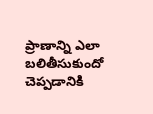ప్రాణాన్ని ఎలా బలితీసుకుందో చెప్పడానికి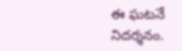ఈ ఘటనే నిదర్శనం.